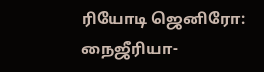ரியோடி ஜெனிரோ: நைஜீரியா-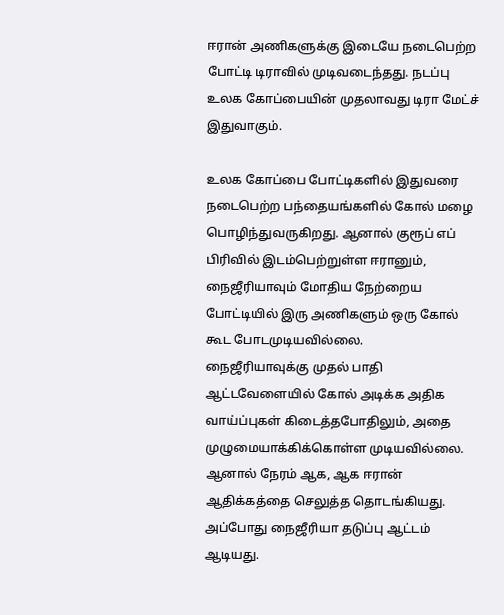ஈரான் அணிகளுக்கு இடையே நடைபெற்ற போட்டி டிராவில் முடிவடைந்தது. நடப்பு உலக கோப்பையின் முதலாவது டிரா மேட்ச் இதுவாகும்.

உலக கோப்பை போட்டிகளில் இதுவரை நடைபெற்ற பந்தையங்களில் கோல் மழை பொழிந்துவருகிறது. ஆனால் குரூப் எப் பிரிவில் இடம்பெற்றுள்ள ஈரானும், நைஜீரியாவும் மோதிய நேற்றைய போட்டியில் இரு அணிகளும் ஒரு கோல் கூட போடமுடியவில்லை.
நைஜீரியாவுக்கு முதல் பாதி ஆட்டவேளையில் கோல் அடிக்க அதிக வாய்ப்புகள் கிடைத்தபோதிலும், அதை முழுமையாக்கிக்கொள்ள முடியவில்லை. ஆனால் நேரம் ஆக, ஆக ஈரான் ஆதிக்கத்தை செலுத்த தொடங்கியது. அப்போது நைஜீரியா தடுப்பு ஆட்டம் ஆடியது.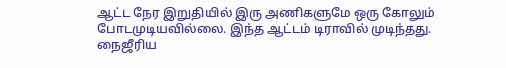ஆட்ட நேர இறுதியில் இரு அணிகளுமே ஒரு கோலும் போடமுடியவில்லை. இந்த ஆட்டம் டிராவில் முடிந்தது.
நைஜீரிய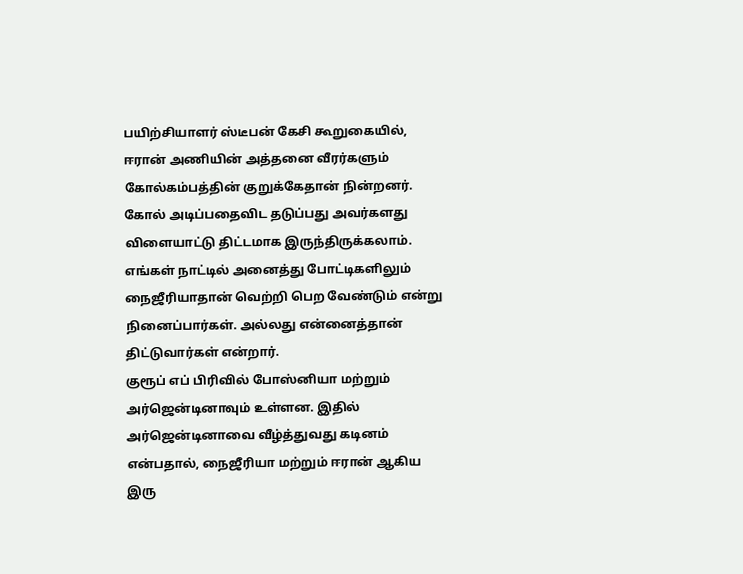பயிற்சியாளர் ஸ்டீபன் கேசி கூறுகையில், ஈரான் அணியின் அத்தனை வீரர்களும் கோல்கம்பத்தின் குறுக்கேதான் நின்றனர். கோல் அடிப்பதைவிட தடுப்பது அவர்களது விளையாட்டு திட்டமாக இருந்திருக்கலாம். எங்கள் நாட்டில் அனைத்து போட்டிகளிலும் நைஜீரியாதான் வெற்றி பெற வேண்டும் என்று நினைப்பார்கள். அல்லது என்னைத்தான் திட்டுவார்கள் என்றார்.
குரூப் எப் பிரிவில் போஸ்னியா மற்றும் அர்ஜென்டினாவும் உள்ளன. இதில் அர்ஜென்டினாவை வீழ்த்துவது கடினம் என்பதால், நைஜீரியா மற்றும் ஈரான் ஆகிய இரு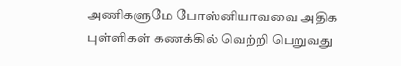அணிகளுமே போஸ்னியாவவை அதிக புள்ளிகள் கணக்கில் வெற்றி பெறுவது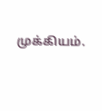முக்கியம்.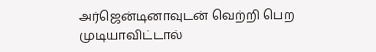அர்ஜென்டினாவுடன் வெற்றி பெற முடியாவிட்டால்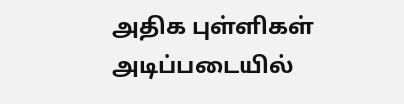அதிக புள்ளிகள் அடிப்படையில்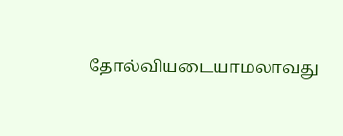தோல்வியடையாமலாவது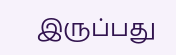இருப்பது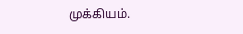முக்கியம்.